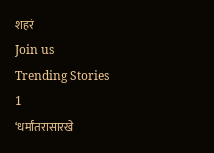शहरं
Join us
Trending Stories
1
‘धर्मांतरासारखे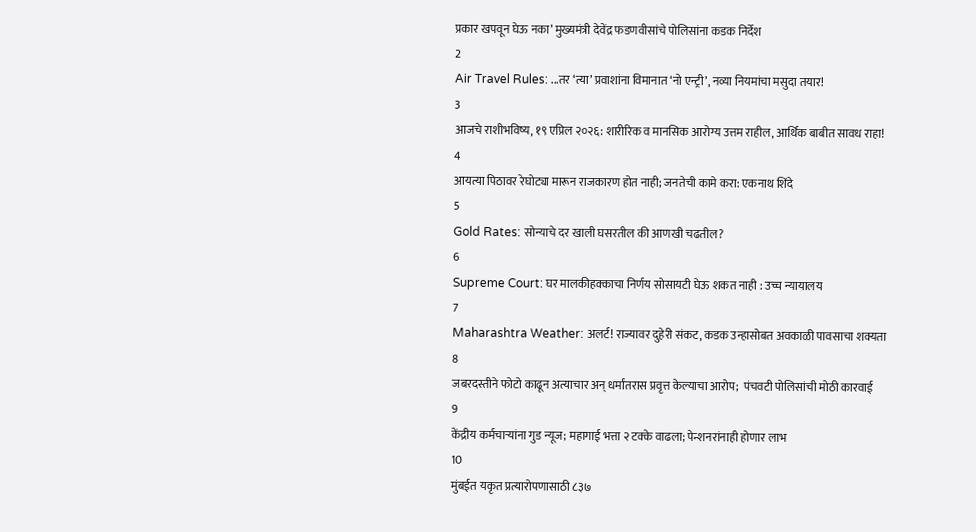प्रकार खपवून घेऊ नका’ मुख्यमंत्री देवेंद्र फडणवीसांचे पोलिसांना कडक निर्देश
2
Air Travel Rules: ...तर ‘त्या’ प्रवाशांना विमानात ‘नो एन्ट्री’, नव्या नियमांचा मसुदा तयार!
3
आजचे राशीभविष्य, १९ एप्रिल २०२६: शारीरिक व मानसिक आरोग्य उत्तम राहील, आर्थिक बाबीत सावध राहा!
4
आयत्या पिठावर रेघोट्या मारून राजकारण होत नाही; जनतेची कामे करा: एकनाथ शिंदे
5
Gold Rates: सोन्याचे दर खाली घसरतील की आणखी चढतील?
6
Supreme Court: घर मालकीहक्काचा निर्णय सोसायटी घेऊ शकत नाही : उच्च न्यायालय
7
Maharashtra Weather: अलर्ट! राज्यावर दुहेरी संकट, कडक उन्हासोबत अवकाळी पावसाचा शक्यता
8
जबरदस्तीने फोटो काढून अत्याचार अन् धर्मांतरास प्रवृत्त केल्याचा आरोप;  पंचवटी पोलिसांची मोठी कारवाई
9
केंद्रीय कर्मचाऱ्यांना गुड न्यूज; महागाई भत्ता २ टक्के वाढला; पेन्शनरांनाही होणार लाभ
10
मुंबईत यकृत प्रत्यारोपणासाठी ८३७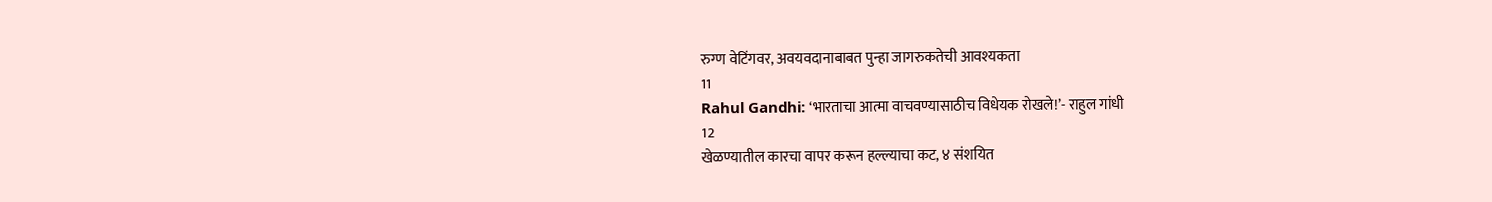रुग्ण वेटिंगवर, अवयवदानाबाबत पुन्हा जागरुकतेची आवश्यकता
11
Rahul Gandhi: ‘भारताचा आत्मा वाचवण्यासाठीच विधेयक रोखले!’- राहुल गांधी
12
खेळण्यातील कारचा वापर करून हल्ल्याचा कट, ४ संशयित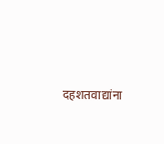दहशतवाद्यांना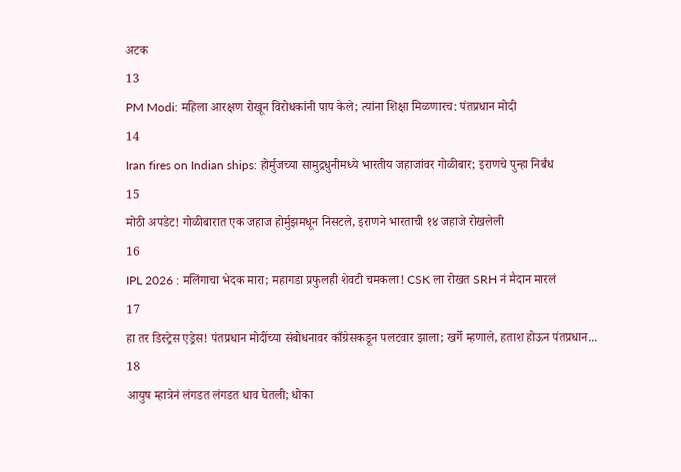अटक
13
PM Modi: महिला आरक्षण रोखून विरोधकांनी पाप केले; त्यांना शिक्षा मिळणारच: पंतप्रधान मोदी
14
Iran fires on Indian ships: होर्मुजच्या सामुद्रधुनीमध्ये भारतीय जहाजांवर गोळीबार; इराणचे पुन्हा निर्बंध
15
मोठी अपडेट! गोळीबारात एक जहाज होर्मुझमधून निसटले, इराणने भारताची १४ जहाजे रोखलेली
16
IPL 2026 : मलिंगाचा भेदक मारा; महागडा प्रफुलही शेवटी चमकला! CSK ला रोखत SRH नं मैदान मारलं
17
हा तर डिस्ट्रेस एड्रेस! पंतप्रधान मोदींच्या संबोधनावर काँग्रेसकडून पलटवार झाला; खर्गे म्हणाले, हताश होऊन पंतप्रधान...
18
आयुष म्हात्रेनं लंगडत लंगडत धाव घेतली; धोका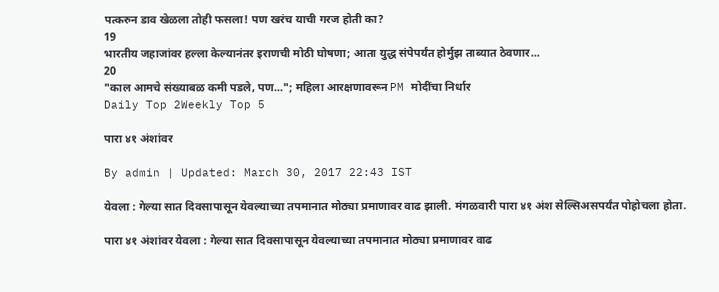पत्करुन डाव खेळला तोही फसला! पण खरंच याची गरज होती का?
19
भारतीय जहाजांवर हल्ला केल्यानंतर इराणची मोठी घोषणा; आता युद्ध संपेपर्यंत होर्मुझ ताब्यात ठेवणार...
20
"काल आमचे संख्याबळ कमी पडले, पण..."; महिला आरक्षणावरून PM मोदींचा निर्धार
Daily Top 2Weekly Top 5

पारा ४१ अंशांवर

By admin | Updated: March 30, 2017 22:43 IST

येवला : गेल्या सात दिवसापासून येवल्याच्या तपमानात मोठ्या प्रमाणावर वाढ झाली. मंगळवारी पारा ४१ अंश सेल्सिअसपर्यंत पोहोचला होता.

पारा ४१ अंशांवर येवला : गेल्या सात दिवसापासून येवल्याच्या तपमानात मोठ्या प्रमाणावर वाढ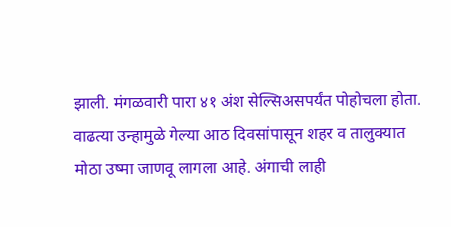झाली. मंगळवारी पारा ४१ अंश सेल्सिअसपर्यंत पोहोचला होता. वाढत्या उन्हामुळे गेल्या आठ दिवसांपासून शहर व तालुक्यात मोठा उष्मा जाणवू लागला आहे. अंगाची लाही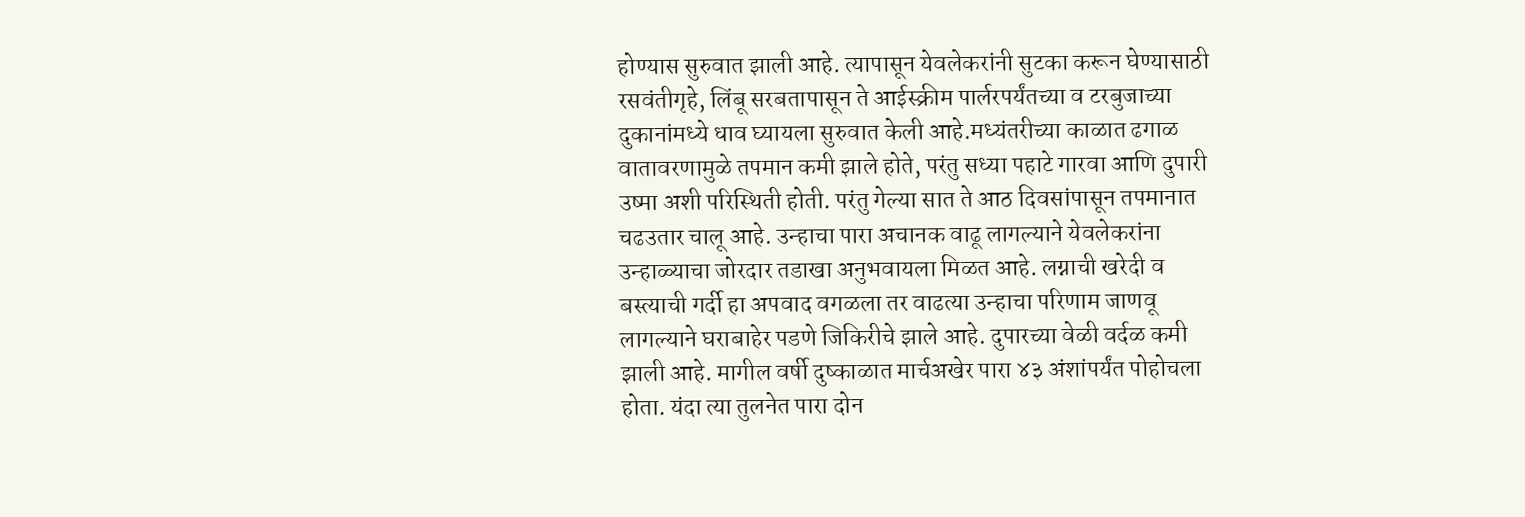होण्यास सुरुवात झाली आहे. त्यापासून येवलेकरांनी सुटका करून घेण्यासाठी रसवंतीगृहे, लिंबू सरबतापासून ते आईस्क्रीम पार्लरपर्यंतच्या व टरबुजाच्या दुकानांमध्ये धाव घ्यायला सुरुवात केली आहे.मध्यंतरीच्या काळात ढगाळ वातावरणामुळे तपमान कमी झाले होते, परंतु सध्या पहाटे गारवा आणि दुपारी उष्मा अशी परिस्थिती होती. परंतु गेल्या सात ते आठ दिवसांपासून तपमानात चढउतार चालू आहे. उन्हाचा पारा अचानक वाढू लागल्याने येवलेकरांना उन्हाळ्याचा जोरदार तडाखा अनुभवायला मिळत आहे. लग्नाची खरेदी व बस्त्याची गर्दी हा अपवाद वगळला तर वाढत्या उन्हाचा परिणाम जाणवू लागल्याने घराबाहेर पडणे जिकिरीचे झाले आहे. दुपारच्या वेळी वर्दळ कमी झाली आहे. मागील वर्षी दुष्काळात मार्चअखेर पारा ४३ अंशांपर्यंत पोहोचला होता. यंदा त्या तुलनेत पारा दोन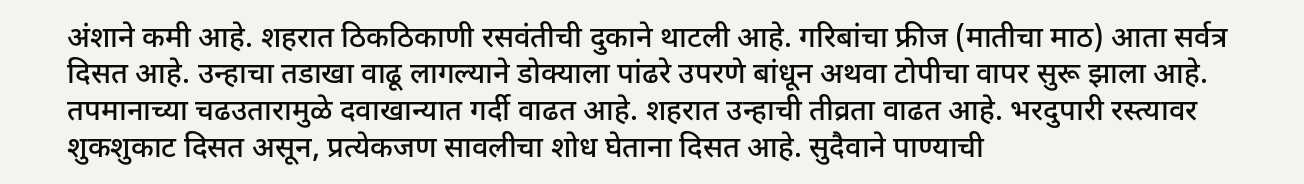अंशाने कमी आहे. शहरात ठिकठिकाणी रसवंतीची दुकाने थाटली आहे. गरिबांचा फ्रीज (मातीचा माठ) आता सर्वत्र दिसत आहे. उन्हाचा तडाखा वाढू लागल्याने डोक्याला पांढरे उपरणे बांधून अथवा टोपीचा वापर सुरू झाला आहे. तपमानाच्या चढउतारामुळे दवाखान्यात गर्दी वाढत आहे. शहरात उन्हाची तीव्रता वाढत आहे. भरदुपारी रस्त्यावर शुकशुकाट दिसत असून, प्रत्येकजण सावलीचा शोध घेताना दिसत आहे. सुदैवाने पाण्याची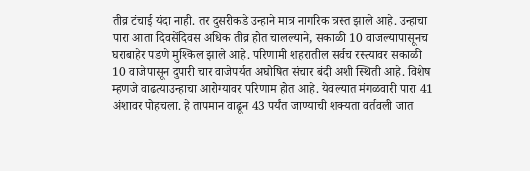तीव्र टंचाई यंदा नाही. तर दुसरीकडे उन्हाने मात्र नागरिक त्रस्त झाले आहे. उन्हाचा पारा आता दिवसेंदिवस अधिक तीव्र होत चालल्याने, सकाळी 10 वाजल्यापासूनच घराबाहेर पडणे मुश्किल झाले आहे. परिणामी शहरातील सर्वच रस्त्यावर सकाळी 10 वाजेपासून दुपारी चार वाजेपर्यत अघोषित संचार बंदी अशी स्थिती आहे. विशेष म्हणजे वाढत्याउन्हाचा आरोग्यावर परिणाम होत आहे. येवल्यात मंगळवारी पारा 41 अंशावर पोहचला. हे तापमान वाढून 43 पर्यंत जाण्याची शक्यता वर्तवली जात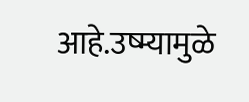आहे.उष्म्यामुळे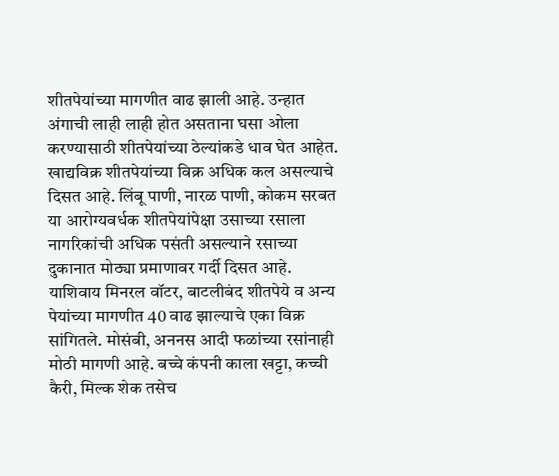शीतपेयांच्या मागणीत वाढ झाली आहे. उन्हात अंगाची लाही लाही होत असताना घसा ओला करण्यासाठी शीतपेयांच्या ठेल्यांकडे धाव घेत आहेत. खाद्यविक्र शीतपेयांच्या विक्र अधिक कल असल्याचे दिसत आहे. लिंबू पाणी, नारळ पाणी, कोकम सरबत या आरोग्यवर्धक शीतपेयांपेक्षा उसाच्या रसाला नागरिकांची अधिक पसंती असल्याने रसाच्या दुकानात मोठ्या प्रमाणावर गर्दी दिसत आहे. याशिवाय मिनरल वॉटर, बाटलीबंद शीतपेये व अन्य पेयांच्या मागणीत 40 वाढ झाल्याचे एका विक्र सांगितले. मोसंबी, अननस आदी फळांच्या रसांनाही मोठी मागणी आहे. बच्चे कंपनी काला खट्टा, कच्ची कैरी, मिल्क शेक तसेच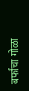बर्फाचा गोळा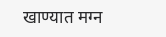खाण्यात मग्न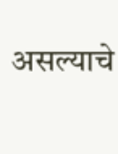असल्याचे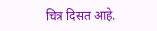चित्र दिसत आहे.